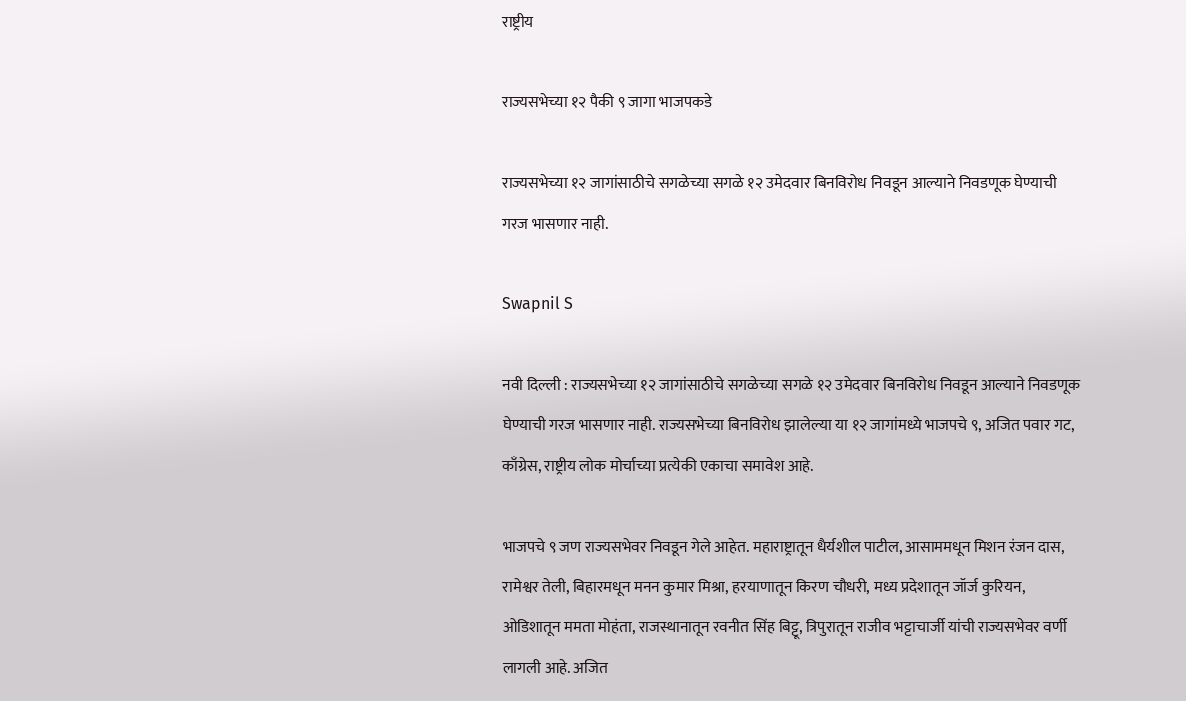राष्ट्रीय

राज्यसभेच्या १२ पैकी ९ जागा भाजपकडे

राज्यसभेच्या १२ जागांसाठीचे सगळेच्या सगळे १२ उमेदवार बिनविरोध निवडून आल्याने निवडणूक घेण्याची गरज भासणार नाही.

Swapnil S

नवी दिल्ली : राज्यसभेच्या १२ जागांसाठीचे सगळेच्या सगळे १२ उमेदवार बिनविरोध निवडून आल्याने निवडणूक घेण्याची गरज भासणार नाही. राज्यसभेच्या बिनविरोध झालेल्या या १२ जागांमध्ये भाजपचे ९, अजित पवार गट, काँग्रेस, राष्ट्रीय लोक मोर्चाच्या प्रत्येकी एकाचा समावेश आहे.

भाजपचे ९ जण राज्यसभेवर निवडून गेले आहेत. महाराष्ट्रातून धैर्यशील पाटील, आसाममधून मिशन रंजन दास, रामेश्वर तेली, बिहारमधून मनन कुमार मिश्रा, हरयाणातून किरण चौधरी, मध्य प्रदेशातून जॉर्ज कुरियन, ओडिशातून ममता मोहंता, राजस्थानातून रवनीत सिंह बिट्टू, त्रिपुरातून राजीव भट्टाचार्जी यांची राज्यसभेवर वर्णी लागली आहे. अजित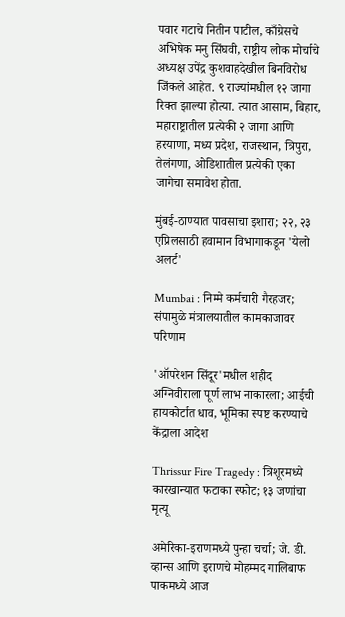पवार गटाचे नितीन पाटील, काँग्रेसचे अभिषेक मनु सिंघवी, राष्ट्रीय लोक मोर्चाचे अध्यक्ष उपेंद्र कुशवाहदेखील बिनविरोध जिंकले आहेत. ९ राज्यांमधील १२ जागा रिक्त झाल्या होत्या. त्यात आसाम, बिहार, महाराष्ट्रातील प्रत्येकी २ जागा आणि हरयाणा, मध्य प्रदेश, राजस्थान, त्रिपुरा, तेलंगणा, ओडिशातील प्रत्येकी एका जागेचा समावेश होता.

मुंबई-ठाण्यात पावसाचा इशारा; २२, २३ एप्रिलसाठी हवामान विभागाकडून 'येलो अलर्ट'

Mumbai : निम्मे कर्मचारी गैरहजर; संपामुळे मंत्रालयातील कामकाजावर परिणाम

'ऑपरेशन सिंदूर'मधील शहीद अग्निवीराला पूर्ण लाभ नाकारला; आईची हायकोर्टात धाव, भूमिका स्पष्ट करण्याचे केंद्राला आदेश

Thrissur Fire Tragedy : त्रिशूरमध्ये कारखान्यात फटाका स्फोट; १३ जणांचा मृत्यू

अमेरिका-इराणमध्ये पुन्हा चर्चा; जे. डी. व्हान्स आणि इराणचे मोहम्मद गालिबाफ पाकमध्ये आज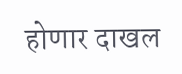होणार दाखल